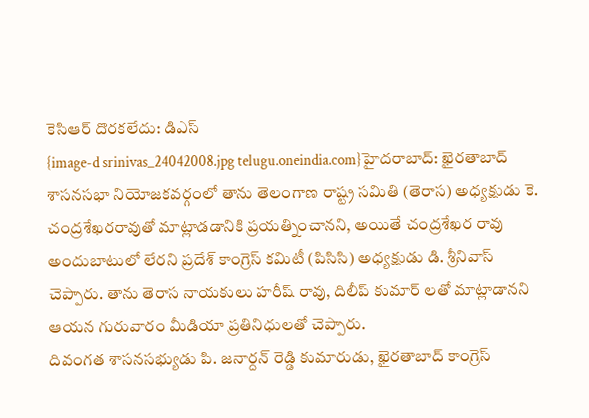కెసిఆర్ దొరకలేదు: డిఎస్
{image-d srinivas_24042008.jpg telugu.oneindia.com}హైదరాబాద్: ఖైరతాబాద్ శాసనసభా నియోజకవర్గంలో తాను తెలంగాణ రాష్ట్ర సమితి (తెరాస) అధ్యక్షుడు కె. చంద్రశేఖరరావుతో మాట్లాడడానికి ప్రయత్నించానని, అయితే చంద్రశేఖర రావు అందుబాటులో లేరని ప్రదేశ్ కాంగ్రెస్ కమిటీ (పిసిసి) అధ్యక్షుడు డి. శ్రీనివాస్ చెప్పారు. తాను తెరాస నాయకులు హరీష్ రావు, దిలీప్ కుమార్ లతో మాట్లాడానని ఆయన గురువారం మీడియా ప్రతినిధులతో చెప్పారు.
దివంగత శాసనసభ్యుడు పి. జనార్దన్ రెడ్డి కుమారుడు, ఖైరతాబాద్ కాంగ్రెస్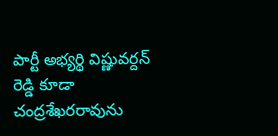పార్టీ అభ్యర్థి విష్ణువర్దన్ రెడ్డి కూడా చంద్రశేఖరరావును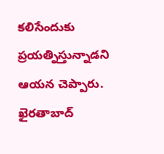కలిసేందుకు ప్రయత్నిస్తున్నాడని ఆయన చెప్పారు. ఖైరతాబాద్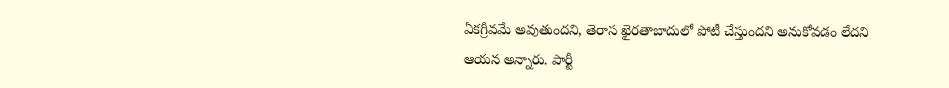ఏకగ్రీవమే అవుతుందని, తెరాస ఖైరతాబాదులో పోటీ చేస్తుందని అనుకోవడం లేదని ఆయన అన్నారు. పార్టీ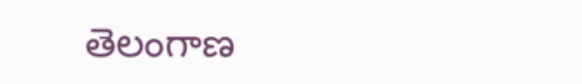తెలంగాణ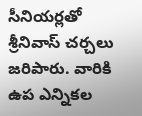సీనియర్లతో శ్రీనివాస్ చర్చలు జరిపారు. వారికి ఉప ఎన్నికల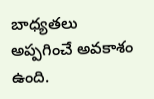బాధ్యతలు అప్పగించే అవకాశం ఉంది.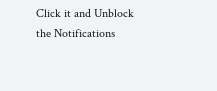Click it and Unblock the Notifications